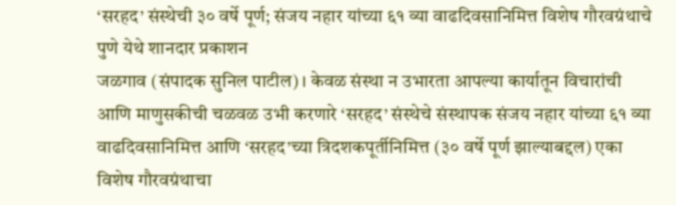‘सरहद’ संस्थेची ३० वर्षे पूर्ण; संजय नहार यांच्या ६१ व्या वाढदिवसानिमित्त विशेष गौरवग्रंथाचे पुणे येथे शानदार प्रकाशन
जळगाव (संपादक सुनिल पाटील)। केवळ संस्था न उभारता आपल्या कार्यातून विचारांची आणि माणुसकीची चळवळ उभी करणारे ‘सरहद’ संस्थेचे संस्थापक संजय नहार यांच्या ६१ व्या वाढदिवसानिमित्त आणि ‘सरहद’च्या त्रिदशकपूर्तीनिमित्त (३० वर्षे पूर्ण झाल्याबद्दल) एका विशेष गौरवग्रंथाचा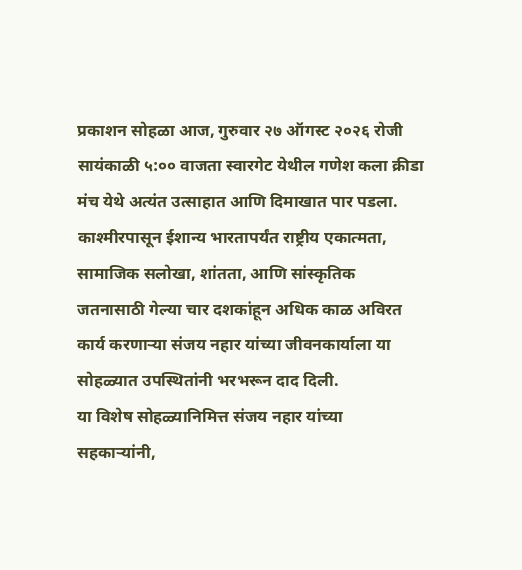प्रकाशन सोहळा आज, गुरुवार २७ ऑगस्ट २०२६ रोजी सायंकाळी ५:०० वाजता स्वारगेट येथील गणेश कला क्रीडा मंच येथे अत्यंत उत्साहात आणि दिमाखात पार पडला.
काश्मीरपासून ईशान्य भारतापर्यंत राष्ट्रीय एकात्मता, सामाजिक सलोखा, शांतता, आणि सांस्कृतिक जतनासाठी गेल्या चार दशकांहून अधिक काळ अविरत कार्य करणाऱ्या संजय नहार यांच्या जीवनकार्याला या सोहळ्यात उपस्थितांनी भरभरून दाद दिली.
या विशेष सोहळ्यानिमित्त संजय नहार यांच्या सहकाऱ्यांनी,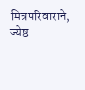मित्रपरिवाराने, ज्येष्ठ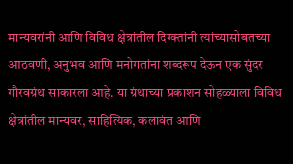मान्यवरांनी आणि विविध क्षेत्रांतील दिग्क्तांनी त्यांच्यासोबतच्या आठवणी, अनुभव आणि मनोगतांना शब्दरूप देऊन एक सुंदर गौरवग्रंथ साकारला आहे. या ग्रंथाच्या प्रकाशन सोहळ्याला विविध क्षेत्रांतील मान्यवर, साहित्यिक, कलावंत आणि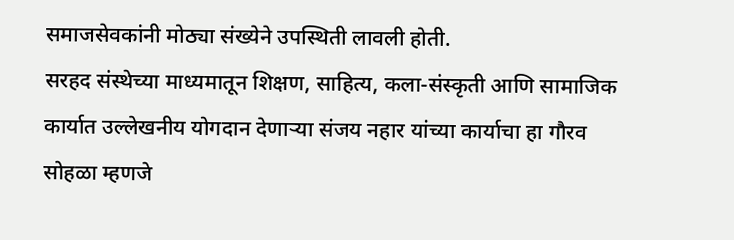समाजसेवकांनी मोठ्या संख्येने उपस्थिती लावली होती.
सरहद संस्थेच्या माध्यमातून शिक्षण, साहित्य, कला-संस्कृती आणि सामाजिक कार्यात उल्लेखनीय योगदान देणाऱ्या संजय नहार यांच्या कार्याचा हा गौरव सोहळा म्हणजे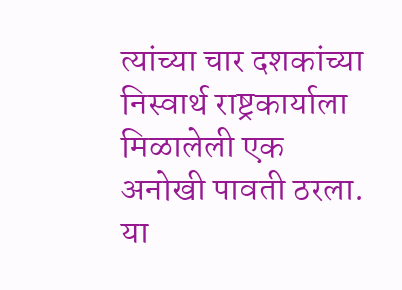त्यांच्या चार दशकांच्या निस्वार्थ राष्ट्रकार्याला मिळालेली एक अनोखी पावती ठरला. या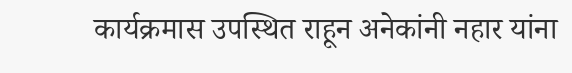कार्यक्रमास उपस्थित राहून अनेकांनी नहार यांना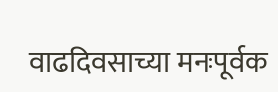वाढदिवसाच्या मनःपूर्वक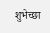शुभेच्छा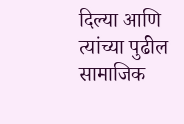दिल्या आणि त्यांच्या पुढील सामाजिक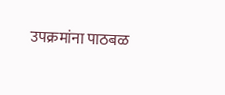उपक्रमांना पाठबळ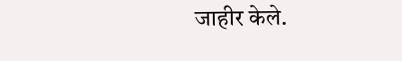जाहीर केले.